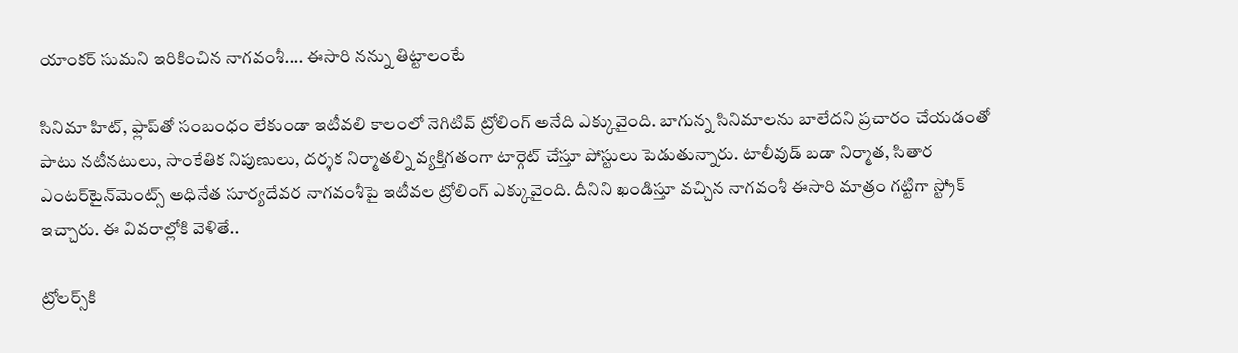యాంకర్ సుమని ఇరికించిన నాగవంశీ.... ఈసారి నన్ను తిట్టాలంటే

సినిమా హిట్, ఫ్లాప్‌తో సంబంధం లేకుండా ఇటీవలి కాలంలో నెగిటివ్ ట్రోలింగ్ అనేది ఎక్కువైంది. బాగున్న సినిమాలను బాలేదని ప్రచారం చేయడంతో పాటు నటీనటులు, సాంకేతిక నిపుణులు, దర్శక నిర్మాతల్ని వ్యక్తిగతంగా టార్గెట్ చేస్తూ పోస్టులు పెడుతున్నారు. టాలీవుడ్ బడా నిర్మాత, సితార ఎంటర్‌టైన్‌మెంట్స్ అధినేత సూర్యదేవర నాగవంశీపై ఇటీవల ట్రోలింగ్ ఎక్కువైంది. దీనిని ఖండిస్తూ వచ్చిన నాగవంశీ ఈసారి మాత్రం గట్టిగా స్ట్రోక్ ఇచ్చారు. ఈ వివరాల్లోకి వెళితే..

ట్రోలర్స్‌కి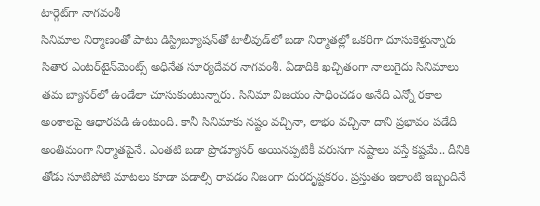టార్గెట్‌గా నాగవంశీ
సినిమాల నిర్మాణంతో పాటు డిస్ట్రిబ్యూషన్‌తో టాలీవుడ్‌లో బడా నిర్మాతల్లో ఒకరిగా దూసుకెళ్తున్నారు సితార ఎంటర్‌టైన్‌మెంట్స్ అధినేత సూర్యదేవర నాగవంశీ. ఏడాదికి ఖచ్చితంగా నాలుగైదు సినిమాలు తమ బ్యానర్‌లో ఉండేలా చూసుకుంటున్నారు. సినిమా విజయం సాధించడం అనేది ఎన్నో రకాల అంశాలపై ఆధారపడి ఉంటుంది. కానీ సినిమాకు నష్టం వచ్చినా, లాభం వచ్చినా దాని ప్రభావం పడేది అంతిమంగా నిర్మాతపైనే. ఎంతటి బడా ప్రొడ్యూసర్ అయినప్పటికీ వరుసగా నష్టాలు వస్తే కష్టమే.. దీనికి తోడు సూటిపోటి మాటలు కూడా పడాల్సి రావడం నిజంగా దురదృష్టకరం. ప్రస్తుతం ఇలాంటి ఇబ్బందినే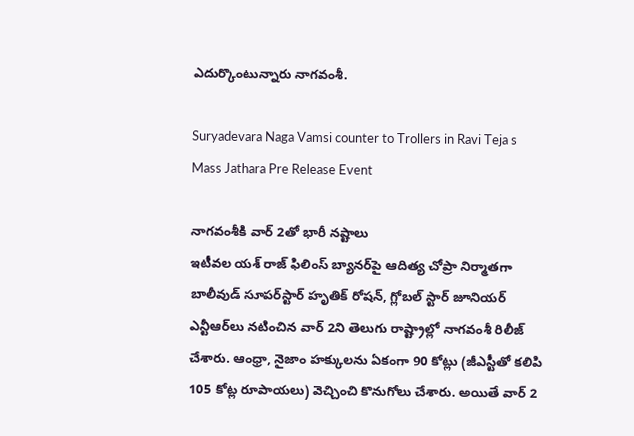ఎదుర్కొంటున్నారు నాగవంశీ.

Suryadevara Naga Vamsi counter to Trollers in Ravi Teja s Mass Jathara Pre Release Event

నాగవంశీకి వార్ 2తో భారీ నష్టాలు
ఇటీవల యశ్ రాజ్ ఫిలింస్ బ్యానర్‌పై ఆదిత్య చోప్రా నిర్మాతగా బాలీవుడ్ సూపర్‌స్టార్ హృతిక్ రోషన్, గ్లోబల్ స్టార్ జూనియర్ ఎన్టీఆర్‌‌లు నటించిన వార్ 2ని తెలుగు రాష్ట్రాల్లో నాగవంశీ రిలీజ్ చేశారు. ఆంధ్రా, నైజాం హక్కులను ఏకంగా 90 కోట్లు (జీఎస్టీతో కలిపి 105 కోట్ల రూపాయలు) వెచ్చించి కొనుగోలు చేశారు. అయితే వార్ 2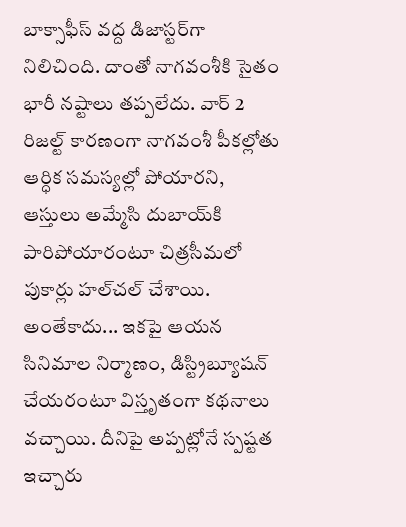బాక్సాఫీస్ వద్ద డిజాస్టర్‌గా నిలిచింది. దాంతో నాగవంశీకి సైతం భారీ నష్టాలు తప్పలేదు. వార్ 2 రిజల్ట్ కారణంగా నాగవంశీ పీకల్లోతు ఆర్ధిక సమస్యల్లో పోయారని, ఆస్తులు అమ్మేసి దుబాయ్‌కి పారిపోయారంటూ చిత్రసీమలో పుకార్లు హల్‌చల్ చేశాయి. అంతేకాదు... ఇకపై ఆయన సినిమాల నిర్మాణం, డిస్ట్రిబ్యూషన్ చేయరంటూ విస్తృతంగా కథనాలు వచ్చాయి. దీనిపై అప్పట్లోనే స్పష్టత ఇచ్చారు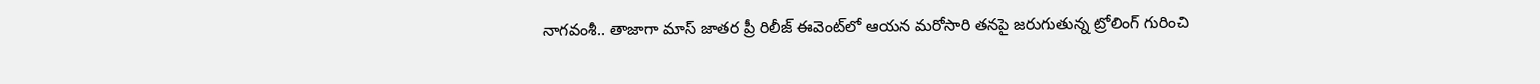నాగవంశీ.. తాజాగా మాస్ జాతర ప్రీ రిలీజ్ ఈవెంట్‌లో ఆయన మరోసారి తనపై జరుగుతున్న ట్రోలింగ్ గురించి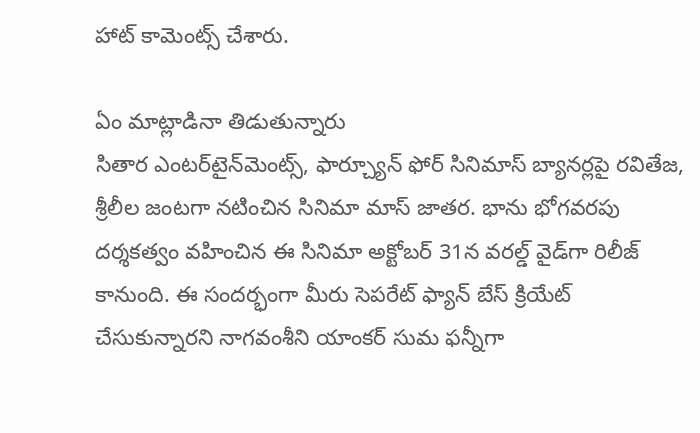హాట్ కామెంట్స్ చేశారు.

ఏం మాట్లాడినా తిడుతున్నారు
సితార ఎంటర్‌టైన్‌మెంట్స్, ఫార్చ్యూన్ ఫోర్ సినిమాస్ బ్యానర్లపై రవితేజ, శ్రీలీల జంటగా నటించిన సినిమా మాస్ జాతర. భాను భోగవరపు దర్శకత్వం వహించిన ఈ సినిమా అక్టోబర్ 31న వరల్డ్ వైడ్‌‌గా రిలీజ్ కానుంది. ఈ సందర్భంగా మీరు సెపరేట్ ఫ్యాన్ బేస్ క్రియేట్ చేసుకున్నారని నాగవంశీని యాంకర్ సుమ ఫన్నీగా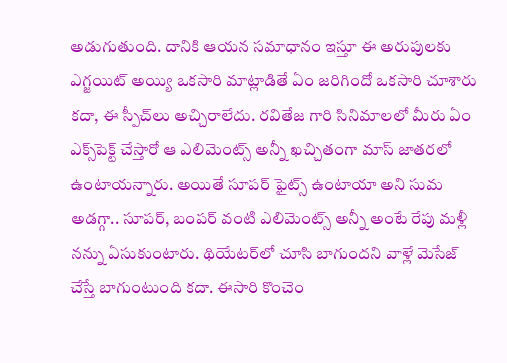అడుగుతుంది. దానికి ఆయన సమాధానం ఇస్తూ ఈ అరుపులకు ఎగ్జయిట్ అయ్యి ఒకసారి మాట్లాడితే ఏం జరిగిందో ఒకసారి చూశారు కదా, ఈ స్పీచ్‌లు అచ్చిరాలేదు. రవితేజ గారి సినిమాలలో మీరు ఏం ఎక్స్‌పెక్ట్ చేస్తారో ఆ ఎలిమెంట్స్ అన్నీ ఖచ్చితంగా మాస్ జాతరలో ఉంటాయన్నారు. అయితే సూపర్ ఫైట్స్ ఉంటాయా అని సుమ అడగ్గా.. సూపర్, బంపర్ వంటి ఎలిమెంట్స్ అన్నీ అంటే రేపు మళ్లీ నన్ను ఏసుకుంటారు. థియేటర్‌లో చూసి బాగుందని వాళ్లే మెసేజ్ చేస్తే బాగుంటుంది కదా. ఈసారి కొంచెం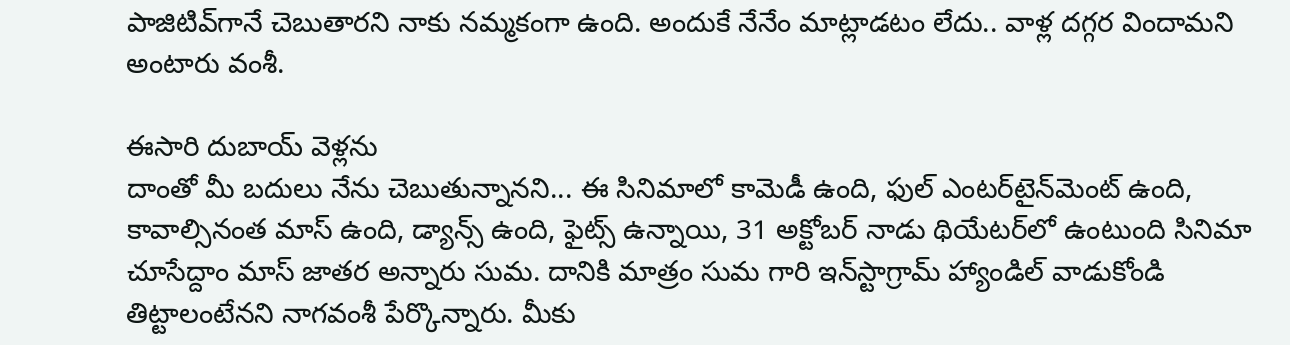పాజిటివ్‌గానే చెబుతారని నాకు నమ్మకంగా ఉంది. అందుకే నేనేం మాట్లాడటం లేదు.. వాళ్ల దగ్గర విందామని అంటారు వంశీ.

ఈసారి దుబాయ్ వెళ్లను
దాంతో మీ బదులు నేను చెబుతున్నానని... ఈ సినిమాలో కామెడీ ఉంది, ఫుల్ ఎంటర్‌టైన్‌మెంట్ ఉంది, కావాల్సినంత మాస్ ఉంది, డ్యాన్స్ ఉంది, ఫైట్స్ ఉన్నాయి, 31 అక్టోబర్‌ నాడు థియేటర్‌లో ఉంటుంది సినిమా చూసేద్దాం మాస్ జాతర అన్నారు సుమ. దానికి మాత్రం సుమ గారి ఇన్‌స్టాగ్రామ్ హ్యాండిల్ వాడుకోండి తిట్టాలంటేనని నాగవంశీ పేర్కొన్నారు. మీకు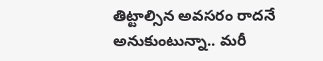తిట్టాల్సిన అవసరం రాదనే అనుకుంటున్నా.. మరీ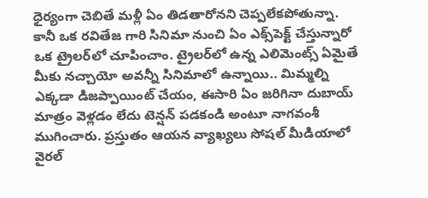ధైర్యంగా చెబితే మళ్లీ ఏం తిడతారోనని చెప్పలేకపోతున్నా. కానీ ఒక రవితేజ గారి సినిమా నుంచి ఏం ఎక్స్‌పెక్ట్ చేస్తున్నారో ఒక ట్రైలర్‌లో చూపించాం. ట్రైలర్‌లో ఉన్న ఎలిమెంట్స్ ఏమైతే మీకు నచ్చాయో అవన్నీ సినిమాలో ఉన్నాయి.. మిమ్మల్ని ఎక్కడా డిజప్పాయింట్ చేయం, ఈసారి ఏం జరిగినా దుబాయ్ మాత్రం వెళ్లడం లేదు టెన్షన్ పడకండి అంటూ నాగవంశీ ముగించారు. ప్రస్తుతం ఆయన వ్యాఖ్యలు సోషల్ మీడియాలో వైరల్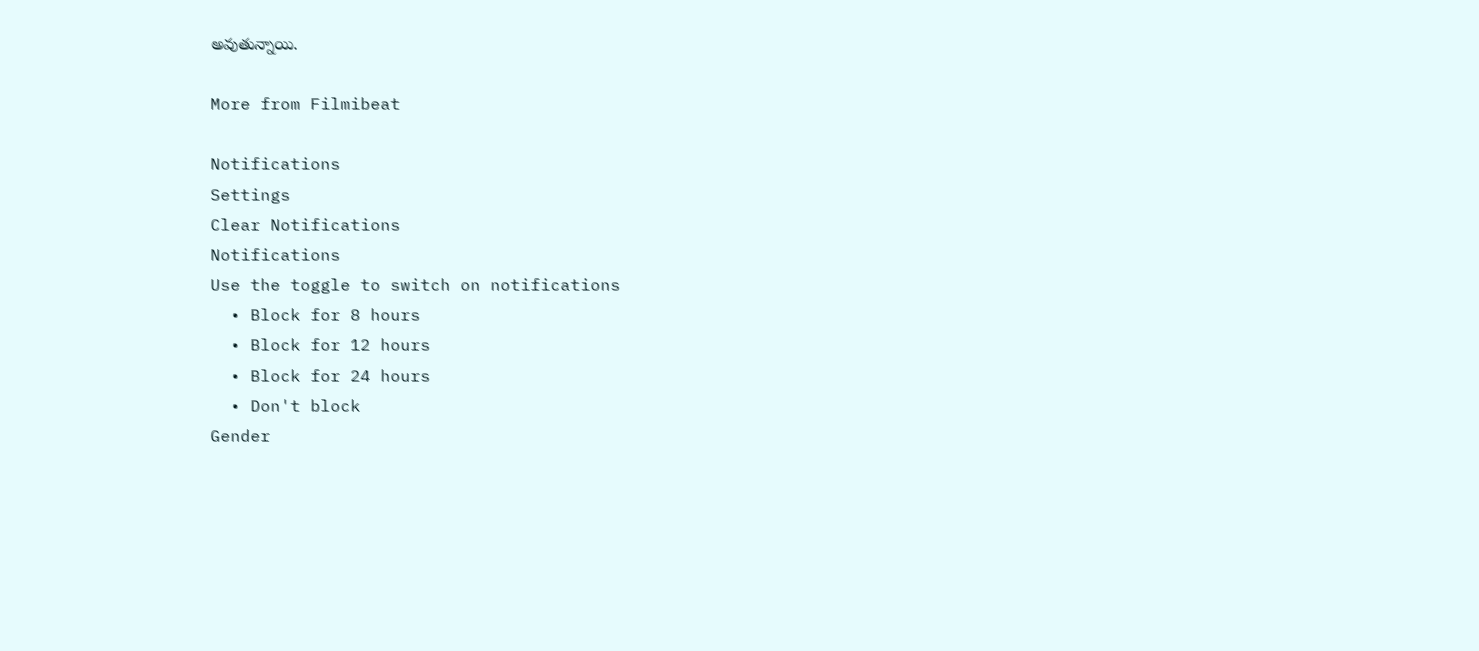అవుతున్నాయి.

More from Filmibeat

Notifications
Settings
Clear Notifications
Notifications
Use the toggle to switch on notifications
  • Block for 8 hours
  • Block for 12 hours
  • Block for 24 hours
  • Don't block
Gender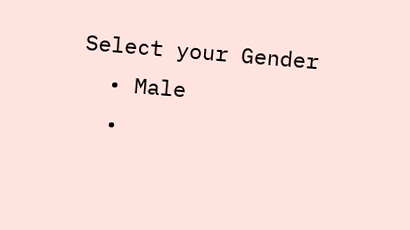Select your Gender
  • Male
  •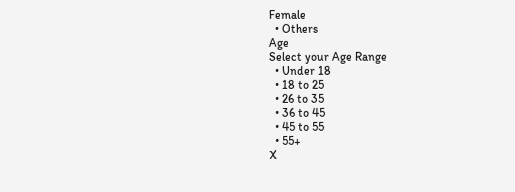Female
  • Others
Age
Select your Age Range
  • Under 18
  • 18 to 25
  • 26 to 35
  • 36 to 45
  • 45 to 55
  • 55+
X